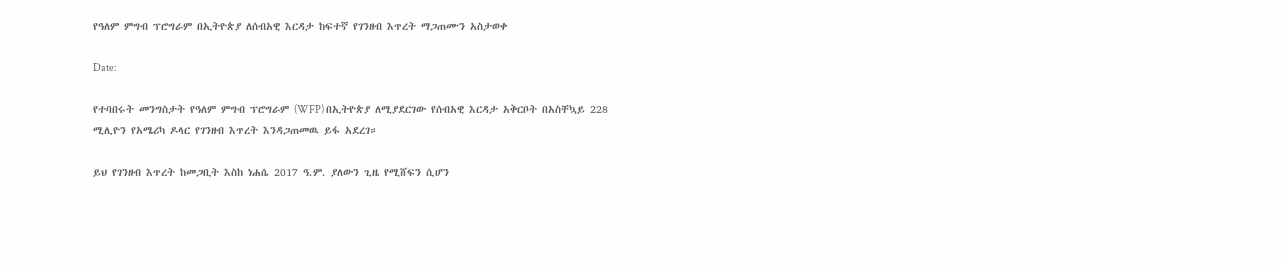የዓለም ምግብ ፕሮግራም በኢትዮጵያ ለሰብአዊ እርዳታ ከፍተኛ የገንዘብ እጥረት ማጋጠሙን አስታወቀ

Date:

የተባበሩት መንግስታት የዓለም ምግብ ፕሮግራም (WFP) በኢትዮጵያ ለሚያደርገው የሰብአዊ እርዳታ አቅርቦት በአስቸኳይ 228 ሚሊዮን የአሜሪካ ዶላር የገንዘብ እጥረት እንዳጋጠመዉ ይፋ አደረገ።

ይህ የገንዘብ እጥረት ከመጋቢት እስከ ነሐሴ 2017 ዓ.ም. ያለውን ጊዜ የሚሸፍን ሲሆን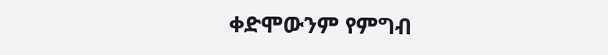ቀድሞውንም የምግብ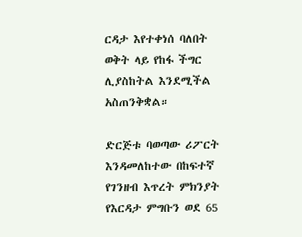ርዳታ እየተቀነሰ ባለበት ወቅት ላይ የከፋ ችግር ሊያስከትል እንደሚችል አስጠንቅቋል።

ድርጅቱ ባወጣው ሪፖርት እንዳመለከተው በከፍተኛ የገንዘብ እጥረት ምክንያት የእርዳታ ምግቡን ወደ 65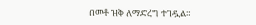በመቶ ዝቅ ለማድረግ ተገዷል።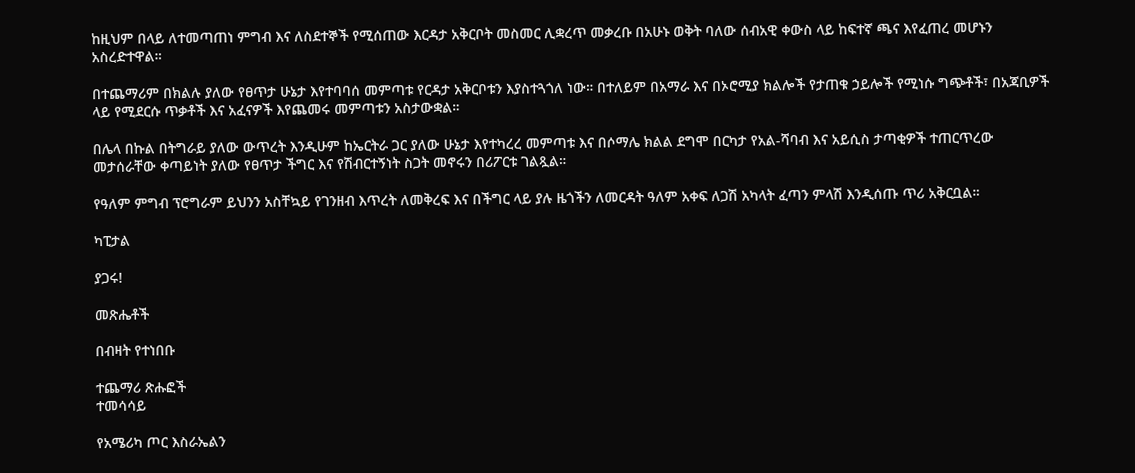ከዚህም በላይ ለተመጣጠነ ምግብ እና ለስደተኞች የሚሰጠው እርዳታ አቅርቦት መስመር ሊቋረጥ መቃረቡ በአሁኑ ወቅት ባለው ሰብአዊ ቀውስ ላይ ከፍተኛ ጫና እየፈጠረ መሆኑን አስረድተዋል።

በተጨማሪም በክልሉ ያለው የፀጥታ ሁኔታ እየተባባሰ መምጣቱ የርዳታ አቅርቦቱን እያስተጓጎለ ነው። በተለይም በአማራ እና በኦሮሚያ ክልሎች የታጠቁ ኃይሎች የሚነሱ ግጭቶች፣ በአጃቢዎች ላይ የሚደርሱ ጥቃቶች እና አፈናዎች እየጨመሩ መምጣቱን አስታውቋል።

በሌላ በኩል በትግራይ ያለው ውጥረት እንዲሁም ከኤርትራ ጋር ያለው ሁኔታ እየተካረረ መምጣቱ እና በሶማሌ ክልል ደግሞ በርካታ የአል-ሻባብ እና አይሲስ ታጣቂዎች ተጠርጥረው መታሰራቸው ቀጣይነት ያለው የፀጥታ ችግር እና የሽብርተኝነት ስጋት መኖሩን በሪፖርቱ ገልጿል።

የዓለም ምግብ ፕሮግራም ይህንን አስቸኳይ የገንዘብ እጥረት ለመቅረፍ እና በችግር ላይ ያሉ ዜጎችን ለመርዳት ዓለም አቀፍ ለጋሽ አካላት ፈጣን ምላሽ እንዲሰጡ ጥሪ አቅርቧል።

ካፒታል

ያጋሩ!

መጽሔቶች

በብዛት የተነበቡ

ተጨማሪ ጽሑፎች
ተመሳሳይ

የአሜሪካ ጦር እስራኤልን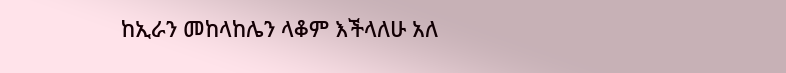ከኢራን መከላከሌን ላቆም እችላለሁ አለ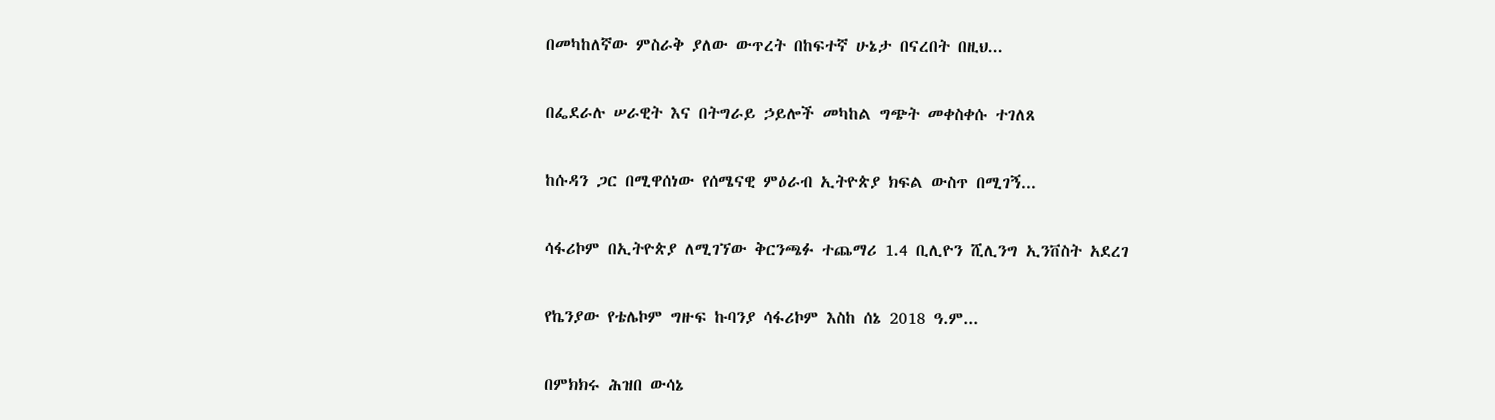በመካከለኛው ምስራቅ ያለው ውጥረት በከፍተኛ ሁኔታ በናረበት በዚህ...

በፌደራሉ ሠራዊት እና በትግራይ ኃይሎች መካከል ግጭት መቀስቀሱ ተገለጸ

ከሱዳን ጋር በሚዋሰነው የሰሜናዊ ምዕራብ ኢትዮጵያ ክፍል ውስጥ በሚገኝ...

ሳፋሪኮም በኢትዮጵያ ለሚገኘው ቅርንጫፉ ተጨማሪ 1.4 ቢሊዮን ሺሊንግ ኢንቨስት አደረገ

የኬንያው የቴሌኮም ግዙፍ ኩባንያ ሳፋሪኮም እስከ ሰኔ 2018 ዓ.ም...

በምክክሩ ሕዝበ ውሳኔ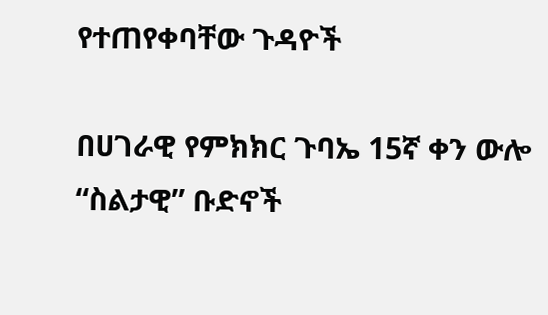የተጠየቀባቸው ጉዳዮች

በሀገራዊ የምክክር ጉባኤ 15ኛ ቀን ውሎ “ስልታዊ” ቡድኖች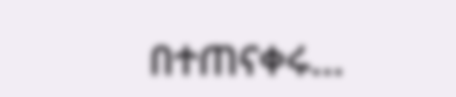በተጠናቀሩ...